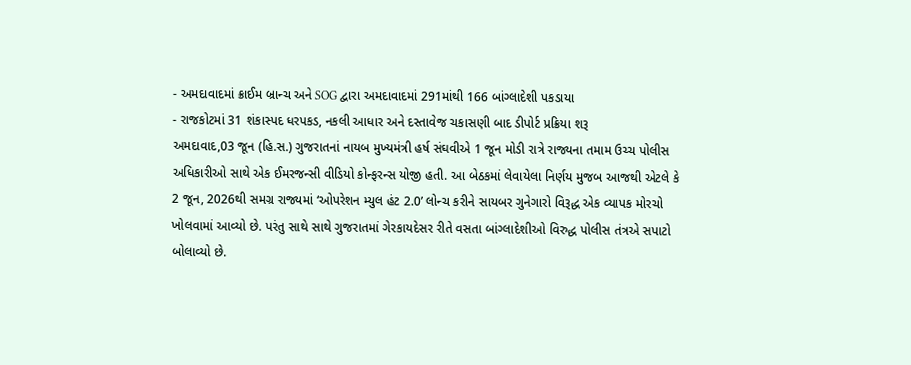- અમદાવાદમાં ક્રાઈમ બ્રાન્ચ અને SOG દ્વારા અમદાવાદમાં 291માંથી 166 બાંગ્લાદેશી પકડાયા
- રાજકોટમાં 31 શંકાસ્પદ ધરપકડ, નકલી આધાર અને દસ્તાવેજ ચકાસણી બાદ ડીપોર્ટ પ્રક્રિયા શરૂ
અમદાવાદ,03 જૂન (હિ.સ.) ગુજરાતનાં નાયબ મુખ્યમંત્રી હર્ષ સંઘવીએ 1 જૂન મોડી રાત્રે રાજ્યના તમામ ઉચ્ચ પોલીસ અધિકારીઓ સાથે એક ઈમરજન્સી વીડિયો કોન્ફરન્સ યોજી હતી. આ બેઠકમાં લેવાયેલા નિર્ણય મુજબ આજથી એટલે કે 2 જૂન, 2026થી સમગ્ર રાજ્યમાં ‘ઓપરેશન મ્યુલ હંટ 2.0’ લોન્ચ કરીને સાયબર ગુનેગારો વિરૂદ્ધ એક વ્યાપક મોરચો ખોલવામાં આવ્યો છે. પરંતુ સાથે સાથે ગુજરાતમાં ગેરકાયદેસર રીતે વસતા બાંગ્લાદેશીઓ વિરુદ્ધ પોલીસ તંત્રએ સપાટો બોલાવ્યો છે.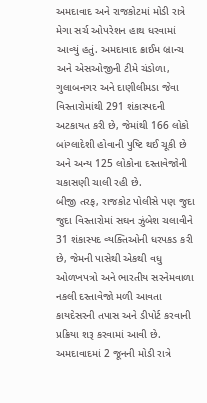અમદાવાદ અને રાજકોટમાં મોડી રાત્રે મેગા સર્ચ ઓપરેશન હાથ ધરવામાં આવ્યું હતું. અમદાવાદ ક્રાઈમ બ્રાન્ચ અને એસઓજીની ટીમે ચંડોળા, ગુલાબનગર અને દાણીલીમડા જેવા વિસ્તારોમાંથી 291 શંકાસ્પદની અટકાયત કરી છે, જેમાંથી 166 લોકો બાંગ્લાદેશી હોવાની પુષ્ટિ થઈ ચૂકી છે અને અન્ય 125 લોકોના દસ્તાવેજોની ચકાસણી ચાલી રહી છે.
બીજી તરફ, રાજકોટ પોલીસે પણ જુદા જુદા વિસ્તારોમાં સઘન ઝુંબેશ ચલાવીને 31 શંકાસ્પદ વ્યક્તિઓની ધરપકડ કરી છે, જેમની પાસેથી એકથી વધુ ઓળખપત્રો અને ભારતીય સરનેમવાળા નકલી દસ્તાવેજો મળી આવતા કાયદેસરની તપાસ અને ડીપોર્ટ કરવાની પ્રક્રિયા શરૂ કરવામાં આવી છે.
અમદાવાદમાં 2 જૂનની મોડી રાત્રે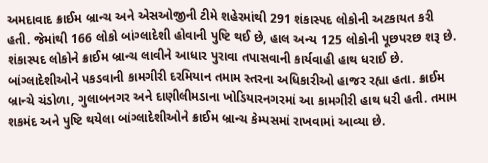અમદાવાદ ક્રાઈમ બ્રાન્ચ અને એસઓજીની ટીમે શહેરમાંથી 291 શંકાસ્પદ લોકોની અટકાયત કરી હતી. જેમાંથી 166 લોકો બાંગ્લાદેશી હોવાની પુષ્ટિ થઈ છે, હાલ અન્ય 125 લોકોની પૂછપરછ શરૂ છે. શંકાસ્પદ લોકોને ક્રાઈમ બ્રાન્ચ લાવીને આધાર પુરાવા તપાસવાની કાર્યવાહી હાથ ધરાઈ છે.
બાંગ્લાદેશીઓને પકડવાની કામગીરી દરમિયાન તમામ સ્તરના અધિકારીઓ હાજર રહ્યા હતા. ક્રાઈમ બ્રાન્ચે ચંડોળા, ગુલાબનગર અને દાણીલીમડાના ખોડિયારનગરમાં આ કામગીરી હાથ ધરી હતી. તમામ શકમંદ અને પુષ્ટિ થયેલા બાંગ્લાદેશીઓને ક્રાઈમ બ્રાન્ચ કેમ્પસમાં રાખવામાં આવ્યા છે.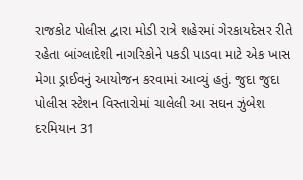રાજકોટ પોલીસ દ્વારા મોડી રાત્રે શહેરમાં ગેરકાયદેસર રીતે રહેતા બાંગ્લાદેશી નાગરિકોને પકડી પાડવા માટે એક ખાસ મેગા ડ્રાઈવનું આયોજન કરવામાં આવ્યું હતું. જુદા જુદા પોલીસ સ્ટેશન વિસ્તારોમાં ચાલેલી આ સઘન ઝુંબેશ દરમિયાન 31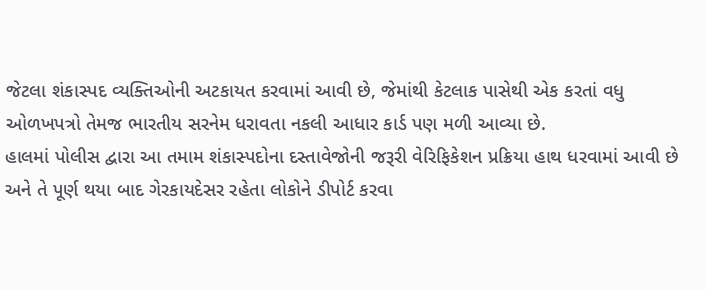જેટલા શંકાસ્પદ વ્યક્તિઓની અટકાયત કરવામાં આવી છે, જેમાંથી કેટલાક પાસેથી એક કરતાં વધુ ઓળખપત્રો તેમજ ભારતીય સરનેમ ધરાવતા નકલી આધાર કાર્ડ પણ મળી આવ્યા છે.
હાલમાં પોલીસ દ્વારા આ તમામ શંકાસ્પદોના દસ્તાવેજોની જરૂરી વેરિફિકેશન પ્રક્રિયા હાથ ધરવામાં આવી છે અને તે પૂર્ણ થયા બાદ ગેરકાયદેસર રહેતા લોકોને ડીપોર્ટ કરવા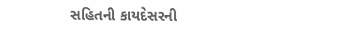સહિતની કાયદેસરની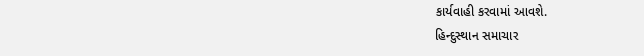કાર્યવાહી કરવામાં આવશે.
હિન્દુસ્થાન સમાચાર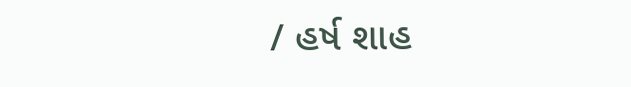/ હર્ષ શાહ